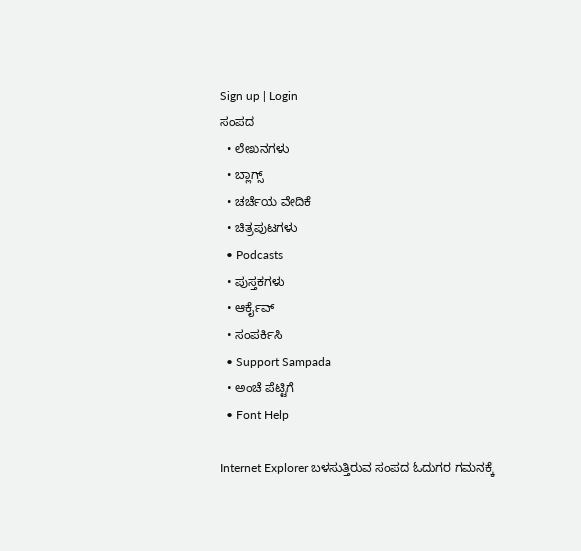Sign up | Login
ಸಂಪದ
  • ಲೇಖನಗಳು
  • ಬ್ಲಾಗ್ಸ್
  • ಚರ್ಚೆಯ ವೇದಿಕೆ
  • ಚಿತ್ರಪುಟಗಳು
  • Podcasts
  • ಪುಸ್ತಕಗಳು
  • ಆರ್ಕೈವ್
  • ಸಂಪರ್ಕಿಸಿ
  • Support Sampada
  • ಅಂಚೆ ಪೆಟ್ಟಿಗೆ
  • Font Help

Internet Explorer ಬಳಸುತ್ತಿರುವ ಸಂಪದ ಓದುಗರ ಗಮನಕ್ಕೆ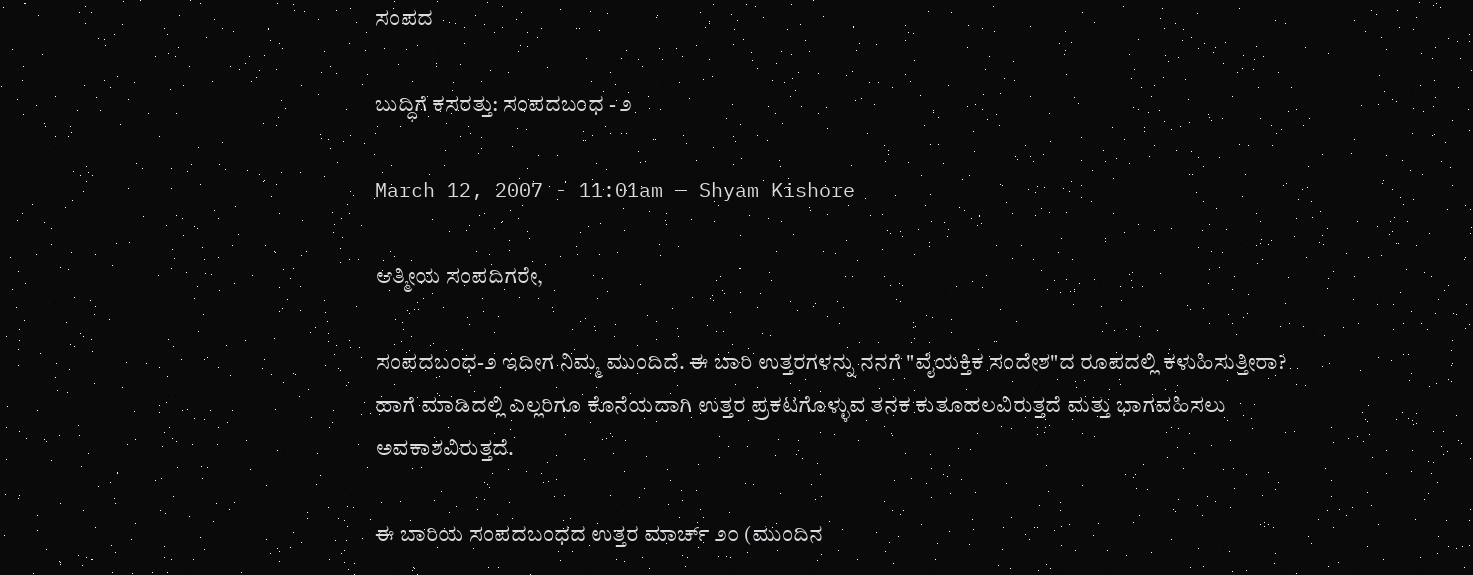ಸಂಪದ

ಬುದ್ಧಿಗೆ ಕಸರತ್ತು: ಸಂಪದಬಂಧ - ೨

March 12, 2007 - 11:01am — Shyam Kishore

ಆತ್ಮೀಯ ಸಂಪದಿಗರೇ,

ಸಂಪದಬಂಧ-೨ ಇದೀಗ ನಿಮ್ಮ ಮುಂದಿದೆ. ಈ ಬಾರಿ ಉತ್ತರಗಳನ್ನು ನನಗೆ "ವೈಯಕ್ತಿಕ ಸಂದೇಶ"ದ ರೂಪದಲ್ಲಿ ಕಳುಹಿಸುತ್ತೀರಾ? ಹಾಗೆ ಮಾಡಿದಲ್ಲಿ ಎಲ್ಲರಿಗೂ ಕೊನೆಯದಾಗಿ ಉತ್ತರ ಪ್ರಕಟಗೊಳ್ಳುವ ತನಕ ಕುತೂಹಲವಿರುತ್ತದೆ ಮತ್ತು ಭಾಗವಹಿಸಲು ಅವಕಾಶವಿರುತ್ತದೆ.

ಈ ಬಾರಿಯ ಸಂಪದಬಂಧದ ಉತ್ತರ ಮಾರ್ಚ್ ೨೦ (ಮುಂದಿನ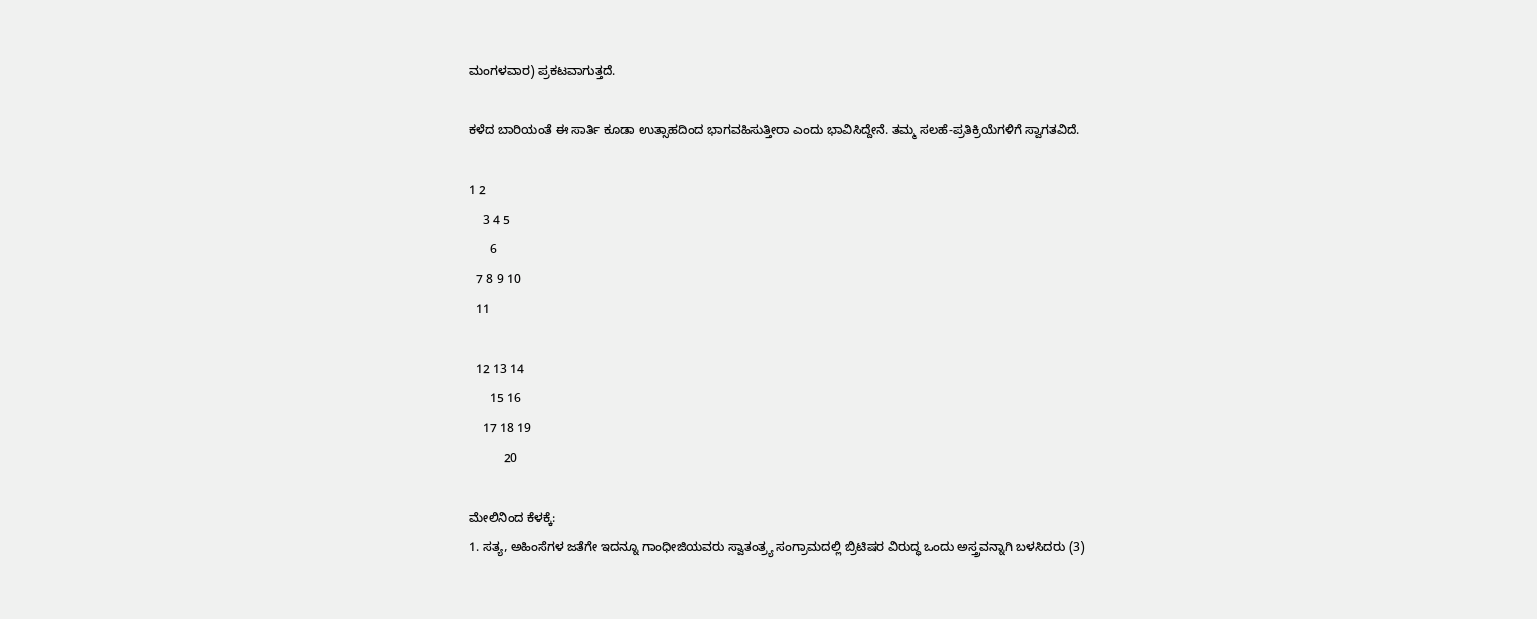ಮಂಗಳವಾರ) ಪ್ರಕಟವಾಗುತ್ತದೆ.

ಕಳೆದ ಬಾರಿಯಂತೆ ಈ ಸಾರ್ತಿ ಕೂಡಾ ಉತ್ಸಾಹದಿಂದ ಭಾಗವಹಿಸುತ್ತೀರಾ ಎಂದು ಭಾವಿಸಿದ್ದೇನೆ. ತಮ್ಮ ಸಲಹೆ-ಪ್ರತಿಕ್ರಿಯೆಗಳಿಗೆ ಸ್ವಾಗತವಿದೆ.

1 2
    3 4 5
      6
  7 8 9 10
  11

  12 13 14
      15 16
    17 18 19
          20

ಮೇಲಿನಿಂದ ಕೆಳಕ್ಕೆ:
1. ಸತ್ಯ, ಅಹಿಂಸೆಗಳ ಜತೆಗೇ ಇದನ್ನೂ ಗಾಂಧೀಜಿಯವರು ಸ್ವಾತಂತ್ರ್ಯ ಸಂಗ್ರಾಮದಲ್ಲಿ ಬ್ರಿಟಿಷರ ವಿರುದ್ಧ ಒಂದು ಅಸ್ತ್ರವನ್ನಾಗಿ ಬಳಸಿದರು (3)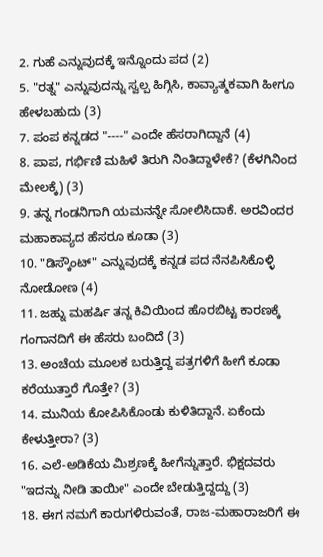2. ಗುಹೆ ಎನ್ನುವುದಕ್ಕೆ ಇನ್ನೊಂದು ಪದ (2)
5. "ರತ್ನ" ಎನ್ನುವುದನ್ನು ಸ್ವಲ್ಪ ಹಿಗ್ಗಿಸಿ, ಕಾವ್ಯಾತ್ಮಕವಾಗಿ ಹೀಗೂ ಹೇಳಬಹುದು (3)
7. ಪಂಪ ಕನ್ನಡದ "----" ಎಂದೇ ಹೆಸರಾಗಿದ್ದಾನೆ (4)
8. ಪಾಪ, ಗರ್ಭಿಣಿ ಮಹಿಳೆ ತಿರುಗಿ ನಿಂತಿದ್ದಾಳೇಕೆ? (ಕೆಳಗಿನಿಂದ ಮೇಲಕ್ಕೆ) (3)
9. ತನ್ನ ಗಂಡನಿಗಾಗಿ ಯಮನನ್ನೇ ಸೋಲಿಸಿದಾಕೆ. ಅರವಿಂದರ ಮಹಾಕಾವ್ಯದ ಹೆಸರೂ ಕೂಡಾ (3)
10. "ಡಿಸ್ಕೌಂಟ್" ಎನ್ನುವುದಕ್ಕೆ ಕನ್ನಡ ಪದ ನೆನಪಿಸಿಕೊಳ್ಳಿ ನೋಡೋಣ (4)
11. ಜಹ್ನು ಮಹರ್ಷಿ ತನ್ನ ಕಿವಿಯಿಂದ ಹೊರಬಿಟ್ಟ ಕಾರಣಕ್ಕೆ ಗಂಗಾನದಿಗೆ ಈ ಹೆಸರು ಬಂದಿದೆ (3)
13. ಅಂಚೆಯ ಮೂಲಕ ಬರುತ್ತಿದ್ದ ಪತ್ರಗಳಿಗೆ ಹೀಗೆ ಕೂಡಾ ಕರೆಯುತ್ತಾರೆ ಗೊತ್ತೇ? (3)
14. ಮುನಿಯ ಕೋಪಿಸಿಕೊಂಡು ಕುಳಿತಿದ್ದಾನೆ. ಏಕೆಂದು ಕೇಳುತ್ತೀರಾ? (3)
16. ಎಲೆ-ಅಡಿಕೆಯ ಮಿಶ್ರಣಕ್ಕೆ ಹೀಗೆನ್ನುತ್ತಾರೆ. ಭಿಕ್ಷದವರು "ಇದನ್ನು ನೀಡಿ ತಾಯೀ" ಎಂದೇ ಬೇಡುತ್ತಿದ್ದದ್ದು (3)
18. ಈಗ ನಮಗೆ ಕಾರುಗಳಿರುವಂತೆ, ರಾಜ-ಮಹಾರಾಜರಿಗೆ ಈ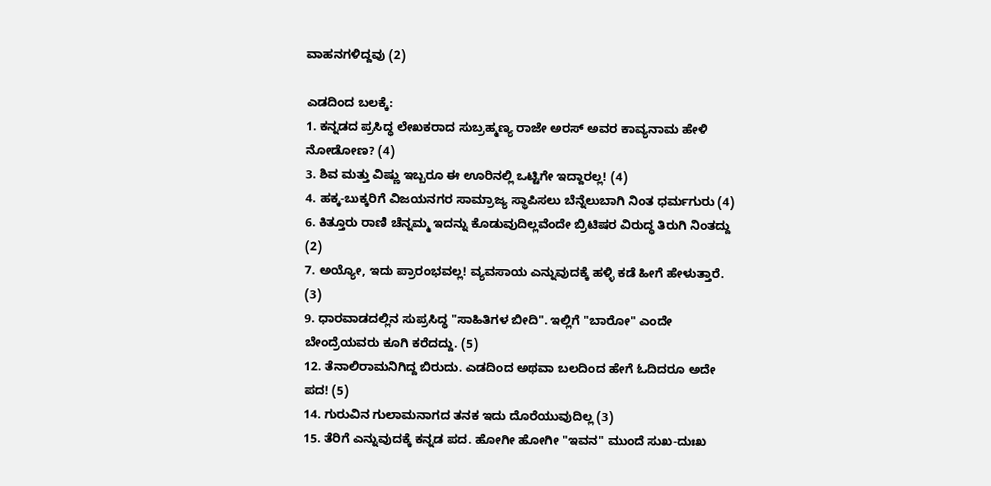ವಾಹನಗಳಿದ್ದವು (2)

ಎಡದಿಂದ ಬಲಕ್ಕೆ:
1. ಕನ್ನಡದ ಪ್ರಸಿದ್ಧ ಲೇಖಕರಾದ ಸುಬ್ರಹ್ಮಣ್ಯ ರಾಜೇ ಅರಸ್ ಅವರ ಕಾವ್ಯನಾಮ ಹೇಳಿ ನೋಡೋಣ? (4)
3. ಶಿವ ಮತ್ತು ವಿಷ್ಣು ಇಬ್ಬರೂ ಈ ಊರಿನಲ್ಲಿ ಒಟ್ಟಿಗೇ ಇದ್ದಾರಲ್ಲ! (4)
4. ಹಕ್ಕ-ಬುಕ್ಕರಿಗೆ ವಿಜಯನಗರ ಸಾಮ್ರಾಜ್ಯ ಸ್ಥಾಪಿಸಲು ಬೆನ್ನೆಲುಬಾಗಿ ನಿಂತ ಧರ್ಮಗುರು (4)
6. ಕಿತ್ತೂರು ರಾಣಿ ಚೆನ್ನಮ್ಮ ಇದನ್ನು ಕೊಡುವುದಿಲ್ಲವೆಂದೇ ಬ್ರಿಟಿಷರ ವಿರುದ್ಧ ತಿರುಗಿ ನಿಂತದ್ದು (2)
7. ಅಯ್ಯೋ, ಇದು ಪ್ರಾರಂಭವಲ್ಲ! ವ್ಯವಸಾಯ ಎನ್ನುವುದಕ್ಕೆ ಹಳ್ಳಿ ಕಡೆ ಹೀಗೆ ಹೇಳುತ್ತಾರೆ. (3)
9. ಧಾರವಾಡದಲ್ಲಿನ ಸುಪ್ರಸಿದ್ಧ "ಸಾಹಿತಿಗಳ ಬೀದಿ". ಇಲ್ಲಿಗೆ "ಬಾರೋ" ಎಂದೇ ಬೇಂದ್ರೆಯವರು ಕೂಗಿ ಕರೆದದ್ದು. (5)
12. ತೆನಾಲಿರಾಮನಿಗಿದ್ದ ಬಿರುದು. ಎಡದಿಂದ ಅಥವಾ ಬಲದಿಂದ ಹೇಗೆ ಓದಿದರೂ ಅದೇ ಪದ! (5)
14. ಗುರುವಿನ ಗುಲಾಮನಾಗದ ತನಕ ಇದು ದೊರೆಯುವುದಿಲ್ಲ (3)
15. ತೆರಿಗೆ ಎನ್ನುವುದಕ್ಕೆ ಕನ್ನಡ ಪದ. ಹೋಗೀ ಹೋಗೀ "ಇವನ" ಮುಂದೆ ಸುಖ-ದುಃಖ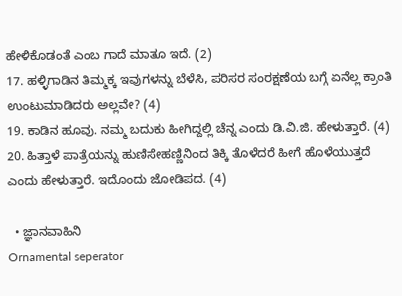ಹೇಳಿಕೊಡಂತೆ ಎಂಬ ಗಾದೆ ಮಾತೂ ಇದೆ. (2)
17. ಹಳ್ಳಿಗಾಡಿನ ತಿಮ್ಮಕ್ಕ ಇವುಗಳನ್ನು ಬೆಳೆಸಿ, ಪರಿಸರ ಸಂರಕ್ಷಣೆಯ ಬಗ್ಗೆ ಏನೆಲ್ಲ ಕ್ರಾಂತಿ ಉಂಟುಮಾಡಿದರು ಅಲ್ಲವೇ? (4)
19. ಕಾಡಿನ ಹೂವು. ನಮ್ಮ ಬದುಕು ಹೀಗಿದ್ದಲ್ಲಿ ಚೆನ್ನ ಎಂದು ಡಿ.ವಿ.ಜಿ. ಹೇಳುತ್ತಾರೆ. (4)
20. ಹಿತ್ತಾಳೆ ಪಾತ್ರೆಯನ್ನು ಹುಣಿಸೇಹಣ್ಣಿನಿಂದ ತಿಕ್ಕಿ ತೊಳೆದರೆ ಹೀಗೆ ಹೊಳೆಯುತ್ತದೆ ಎಂದು ಹೇಳುತ್ತಾರೆ. ಇದೊಂದು ಜೋಡಿಪದ. (4)

  • ಜ್ಞಾನವಾಹಿನಿ
Ornamental seperator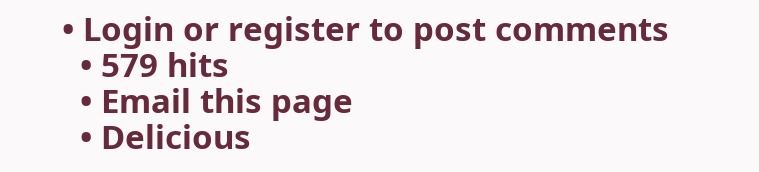• Login or register to post comments
  • 579 hits
  • Email this page
  • Delicious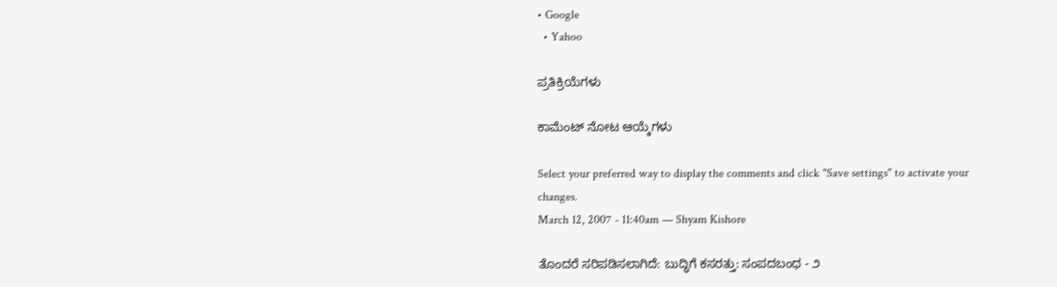• Google
  • Yahoo

ಪ್ರತಿಕ್ರಿಯೆಗಳು

ಕಾಮೆಂಟ್ ನೋಟ ಆಯ್ಕೆಗಳು

Select your preferred way to display the comments and click "Save settings" to activate your changes.
March 12, 2007 - 11:40am — Shyam Kishore

ತೊಂದರೆ ಸರಿಪಡಿಸಲಾಗಿದೆ: ಬುದ್ಧಿಗೆ ಕಸರತ್ತು: ಸಂಪದಬಂಧ - ೨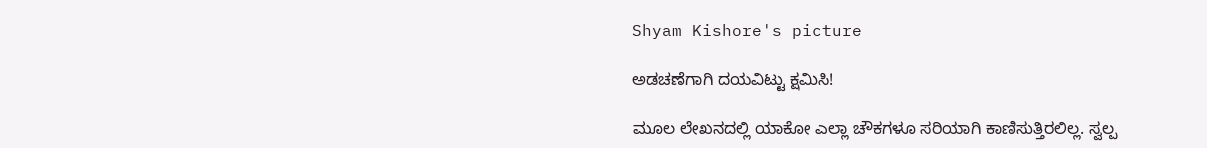Shyam Kishore's picture

ಅಡಚಣೆಗಾಗಿ ದಯವಿಟ್ಟು ಕ್ಷಮಿಸಿ!

ಮೂಲ ಲೇಖನದಲ್ಲಿ ಯಾಕೋ ಎಲ್ಲಾ ಚೌಕಗಳೂ ಸರಿಯಾಗಿ ಕಾಣಿಸುತ್ತಿರಲಿಲ್ಲ. ಸ್ವಲ್ಪ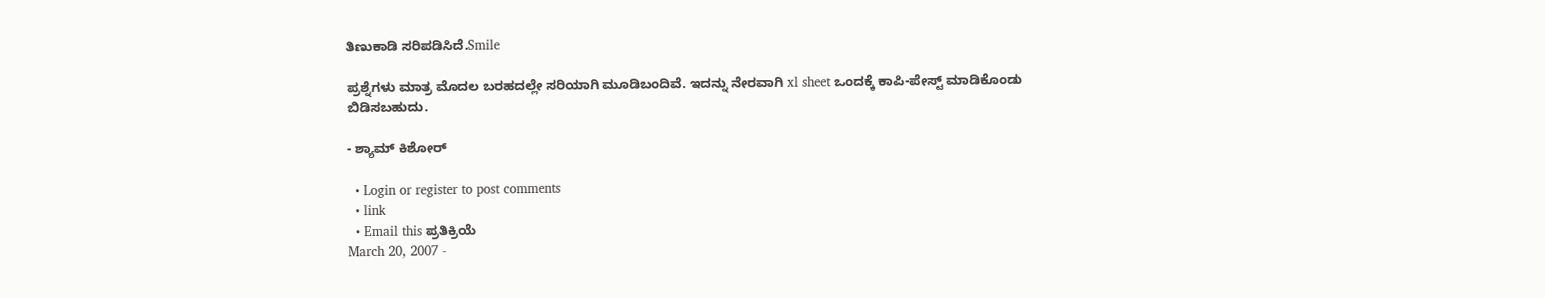ತಿಣುಕಾಡಿ ಸರಿಪಡಿಸಿದೆ.Smile

ಪ್ರಶ್ನೆಗಳು ಮಾತ್ರ ಮೊದಲ ಬರಹದಲ್ಲೇ ಸರಿಯಾಗಿ ಮೂಡಿಬಂದಿವೆ. ಇದನ್ನು ನೇರವಾಗಿ xl sheet ಒಂದಕ್ಕೆ ಕಾಪಿ-ಪೇಸ್ಟ್ ಮಾಡಿಕೊಂಡು ಬಿಡಿಸಬಹುದು.

- ಶ್ಯಾಮ್ ಕಿಶೋರ್

  • Login or register to post comments
  • link
  • Email this ಪ್ರತಿಕ್ರಿಯೆ
March 20, 2007 -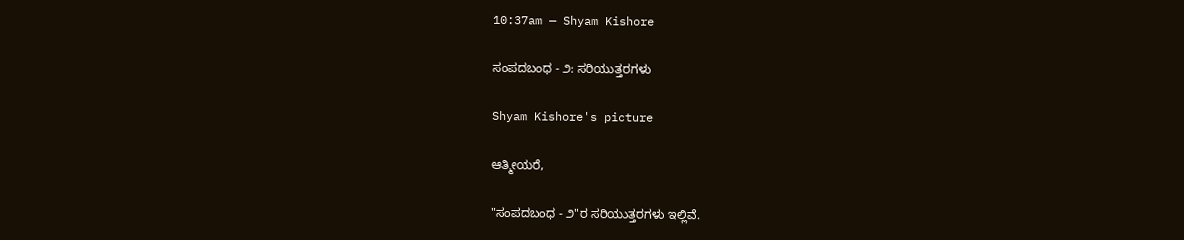10:37am — Shyam Kishore

ಸಂಪದಬಂಧ - ೨: ಸರಿಯುತ್ತರಗಳು

Shyam Kishore's picture

ಆತ್ಮೀಯರೆ,

"ಸಂಪದಬಂಧ - ೨"ರ ಸರಿಯುತ್ತರಗಳು ಇಲ್ಲಿವೆ.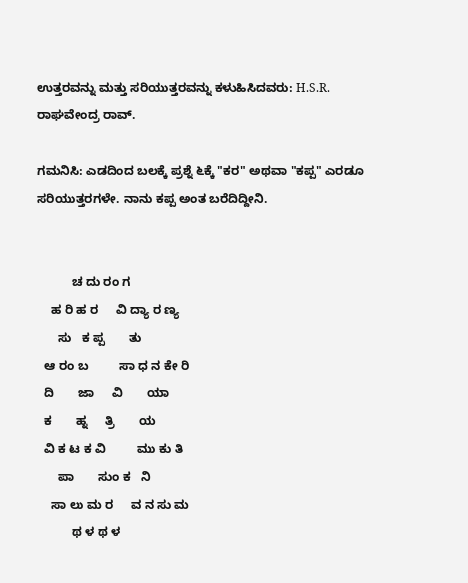ಉತ್ತರವನ್ನು ಮತ್ತು ಸರಿಯುತ್ತರವನ್ನು ಕಳುಹಿಸಿದವರು: H.S.R. ರಾಘವೇಂದ್ರ ರಾವ್.

ಗಮನಿಸಿ: ಎಡದಿಂದ ಬಲಕ್ಕೆ ಪ್ರಶ್ನೆ ೬ಕ್ಕೆ "ಕರ" ಅಥವಾ "ಕಪ್ಪ" ಎರಡೂ ಸರಿಯುತ್ತರಗಳೇ. ನಾನು ಕಪ್ಪ ಅಂತ ಬರೆದಿದ್ದೀನಿ.


          ಚ ದು ರಂ ಗ
    ಹ ರಿ ಹ ರ     ವಿ ದ್ಯಾ ರ ಣ್ಯ
      ಸು   ಕ ಪ್ಪ       ತು
  ಆ ರಂ ಬ         ಸಾ ಧ ನ ಕೇ ರಿ
  ದಿ       ಜಾ     ವಿ       ಯಾ
  ಕ       ಹ್ನ     ತ್ರಿ       ಯ
  ವಿ ಕ ಟ ಕ ವಿ         ಮು ಕು ತಿ
      ಪಾ       ಸುಂ ಕ   ನಿ
    ಸಾ ಲು ಮ ರ     ವ ನ ಸು ಮ
          ಥ ಳ ಥ ಳ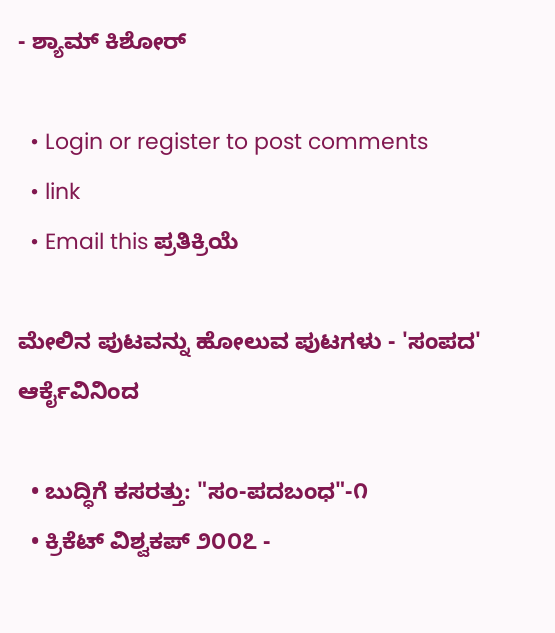- ಶ್ಯಾಮ್ ಕಿಶೋರ್

  • Login or register to post comments
  • link
  • Email this ಪ್ರತಿಕ್ರಿಯೆ

ಮೇಲಿನ ಪುಟವನ್ನು ಹೋಲುವ ಪುಟಗಳು - 'ಸಂಪದ' ಆರ್ಕೈವಿನಿಂದ

  • ಬುದ್ಧಿಗೆ ಕಸರತ್ತು: "ಸಂ-ಪದಬಂಧ"-೧
  • ಕ್ರಿಕೆಟ್ ವಿಶ್ವಕಪ್ ೨೦೦೭ -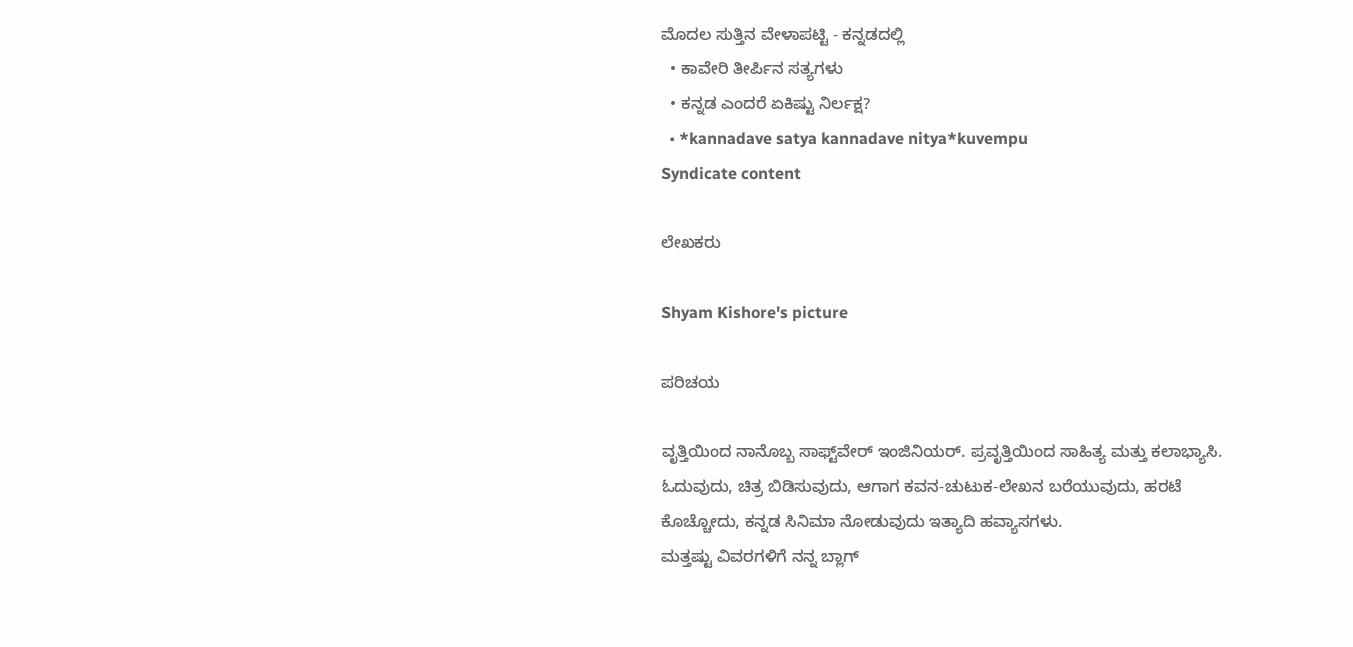ಮೊದಲ ಸುತ್ತಿನ ವೇಳಾಪಟ್ಟಿ - ಕನ್ನಡದಲ್ಲಿ
  • ಕಾವೇರಿ ತೀರ್ಪಿನ ಸತ್ಯಗಳು
  • ಕನ್ನಡ ಎಂದರೆ ಏಕಿಷ್ಟು ನಿರ್ಲಕ್ಷ?
  • *kannadave satya kannadave nitya*kuvempu
Syndicate content

ಲೇಖಕರು

Shyam Kishore's picture

ಪರಿಚಯ

ವೃತ್ತಿಯಿಂದ ನಾನೊಬ್ಬ ಸಾಫ್ಟ್‌ವೇರ್ ಇಂಜಿನಿಯರ್. ಪ್ರವೃತ್ತಿಯಿಂದ ಸಾಹಿತ್ಯ ಮತ್ತು ಕಲಾಭ್ಯಾಸಿ. ಓದುವುದು, ಚಿತ್ರ ಬಿಡಿಸುವುದು, ಆಗಾಗ ಕವನ-ಚುಟುಕ-ಲೇಖನ ಬರೆಯುವುದು, ಹರಟೆ ಕೊಚ್ಚೋದು, ಕನ್ನಡ ಸಿನಿಮಾ ನೋಡುವುದು ಇತ್ಯಾದಿ ಹವ್ಯಾಸಗಳು.
ಮತ್ತಷ್ಟು ವಿವರಗಳಿಗೆ ನನ್ನ ಬ್ಲಾಗ್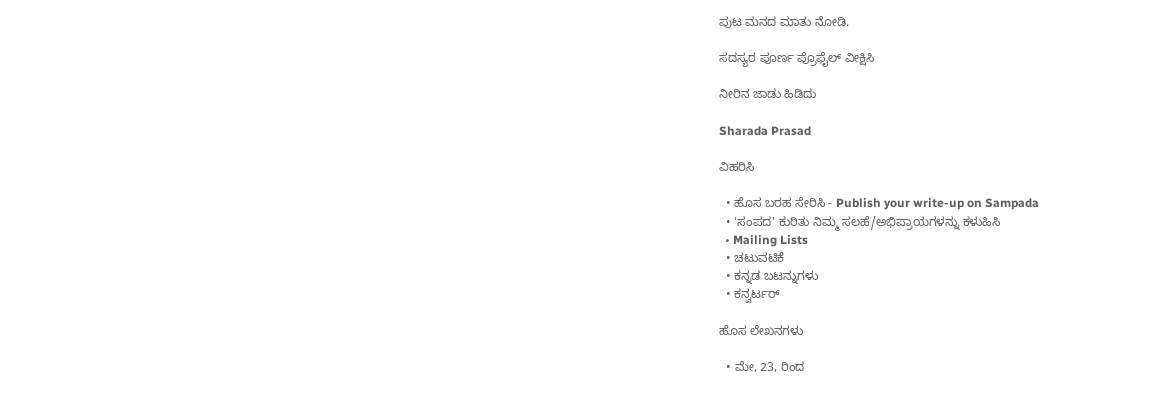ಪುಟ ಮನದ ಮಾತು ನೋಡಿ.

ಸದಸ್ಯರ ಪೂರ್ಣ ಪ್ರೊಫೈಲ್ ವೀಕ್ಷಿಸಿ

ನೀರಿನ ಜಾಡು ಹಿಡಿದು

Sharada Prasad

ವಿಹರಿಸಿ

  • ಹೊಸ ಬರಹ ಸೇರಿಸಿ - Publish your write-up on Sampada
  • 'ಸಂಪದ' ಕುರಿತು ನಿಮ್ಮ ಸಲಹೆ/ಅಭಿಪ್ರಾಯಗಳನ್ನು ಕಳುಹಿಸಿ
  • Mailing Lists
  • ಚಟುವಟಿಕೆ
  • ಕನ್ನಡ ಬಟನ್ನುಗಳು
  • ಕನ್ವರ್ಟರ್

ಹೊಸ ಲೇಖನಗಳು

  • ಮೇ, 23, ರಿಂದ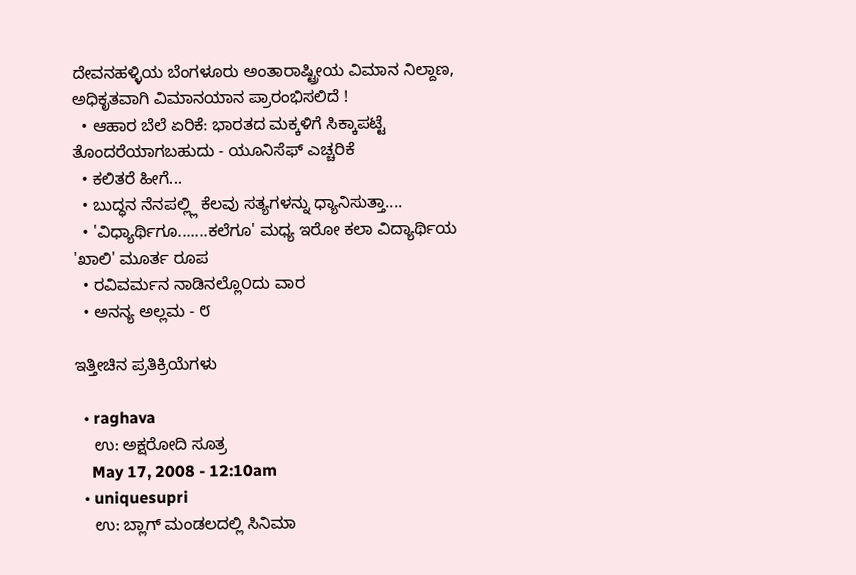ದೇವನಹಳ್ಳಿಯ ಬೆಂಗಳೂರು ಅಂತಾರಾಷ್ಟ್ರೀಯ ವಿಮಾನ ನಿಲ್ದಾಣ, ಅಧಿಕೃತವಾಗಿ ವಿಮಾನಯಾನ ಪ್ರಾರಂಭಿಸಲಿದೆ !
  • ಆಹಾರ ಬೆಲೆ ಏರಿಕೆ: ಭಾರತದ ಮಕ್ಕಳಿಗೆ ಸಿಕ್ಕಾಪಟ್ಟೆ ತೊಂದರೆಯಾಗಬಹುದು - ಯೂನಿಸೆಫ್ ಎಚ್ಚರಿಕೆ
  • ಕಲಿತರೆ ಹೀಗೆ...
  • ಬುದ್ಧನ ನೆನಪಲ್ಲ್ಲಿ ಕೆಲವು ಸತ್ಯಗಳನ್ನು ಧ್ಯಾನಿಸುತ್ತಾ....
  • 'ವಿಧ್ಯಾರ್ಥಿಗೂ.......ಕಲೆಗೂ' ಮಧ್ಯ ಇರೋ ಕಲಾ ವಿದ್ಯಾರ್ಥಿಯ 'ಖಾಲಿ' ಮೂರ್ತ ರೂಪ
  • ರವಿವರ್ಮನ ನಾಡಿನಲ್ಲೊ೦ದು ವಾರ
  • ಅನನ್ಯ ಅಲ್ಲಮ - ೮

ಇತ್ತೀಚಿನ ಪ್ರತಿಕ್ರಿಯೆಗಳು

  • raghava
    ಉ: ಅಕ್ಷರೋದಿ ಸೂತ್ರ
    May 17, 2008 - 12:10am
  • uniquesupri
    ಉ: ಬ್ಲಾಗ್ ಮಂಡಲದಲ್ಲಿ ಸಿನಿಮಾ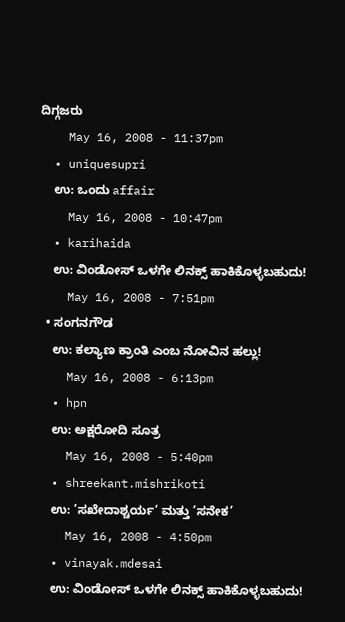ದಿಗ್ಗಜರು
    May 16, 2008 - 11:37pm
  • uniquesupri
    ಉ: ಒಂದು affair
    May 16, 2008 - 10:47pm
  • karihaida
    ಉ: ವಿಂಡೋಸ್ ಒಳಗೇ ಲಿನಕ್ಸ್ ಹಾಕಿಕೊಳ್ಳಬಹುದು!
    May 16, 2008 - 7:51pm
  • ಸಂಗನಗೌಡ
    ಉ: ಕಲ್ಯಾಣ ಕ್ರಾಂತಿ ಎಂಬ ನೋವಿನ ಹಲ್ಲು!
    May 16, 2008 - 6:13pm
  • hpn
    ಉ: ಅಕ್ಷರೋದಿ ಸೂತ್ರ
    May 16, 2008 - 5:40pm
  • shreekant.mishrikoti
    ಉ: ’ಸಖೇದಾಶ್ಚರ್ಯ’ ಮತ್ತು ’ಸನೇಕ’
    May 16, 2008 - 4:50pm
  • vinayak.mdesai
    ಉ: ವಿಂಡೋಸ್ ಒಳಗೇ ಲಿನಕ್ಸ್ ಹಾಕಿಕೊಳ್ಳಬಹುದು!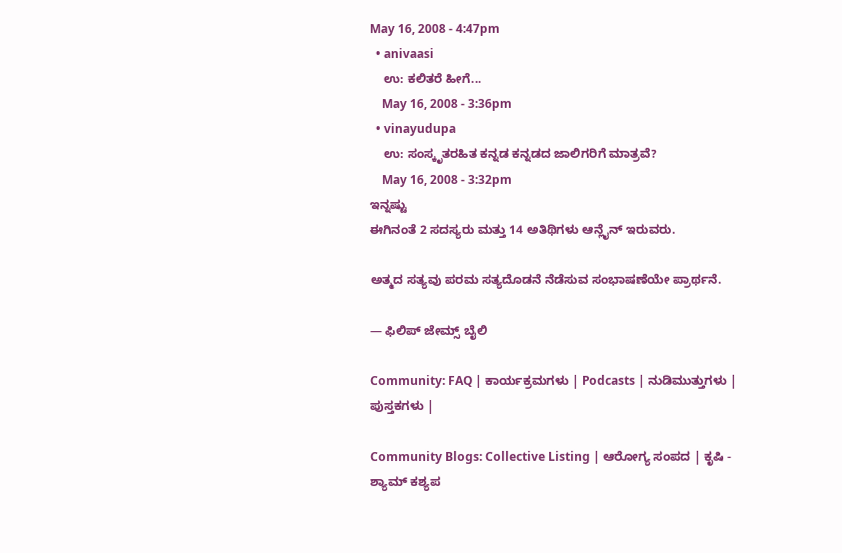May 16, 2008 - 4:47pm
  • anivaasi
    ಉ: ಕಲಿತರೆ ಹೀಗೆ...
    May 16, 2008 - 3:36pm
  • vinayudupa
    ಉ: ಸಂಸ್ಕೃತರಹಿತ ಕನ್ನಡ ಕನ್ನಡದ ಜಾಲಿಗರಿಗೆ ಮಾತ್ರವೆ?
    May 16, 2008 - 3:32pm
ಇನ್ನಷ್ಟು
ಈಗಿನಂತೆ 2 ಸದಸ್ಯರು ಮತ್ತು 14 ಅತಿಥಿಗಳು ಆನ್ಲೈನ್ ಇರುವರು.

ಅತ್ಮದ ಸತ್ಯವು ಪರಮ ಸತ್ಯದೊಡನೆ ನೆಡೆಸುವ ಸಂಭಾಷಣೆಯೇ ಪ್ರಾರ್ಥನೆ.

— ಫಿಲಿಪ್ ಜೇಮ್ಸ್ ಬೈಲಿ

Community: FAQ | ಕಾರ್ಯಕ್ರಮಗಳು | Podcasts | ನುಡಿಮುತ್ತುಗಳು | ಪುಸ್ತಕಗಳು |

Community Blogs: Collective Listing | ಆರೋಗ್ಯ ಸಂಪದ | ಕೃಷಿ - ಶ್ಯಾಮ್ ಕಶ್ಯಪ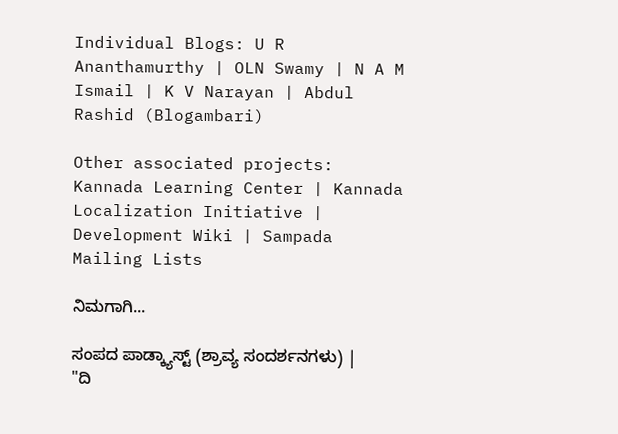Individual Blogs: U R Ananthamurthy | OLN Swamy | N A M Ismail | K V Narayan | Abdul Rashid (Blogambari)

Other associated projects: Kannada Learning Center | Kannada Localization Initiative | Development Wiki | Sampada Mailing Lists

ನಿಮಗಾಗಿ...

ಸಂಪದ ಪಾಡ್ಕ್ಯಾಸ್ಟ್ (ಶ್ರಾವ್ಯ ಸಂದರ್ಶನಗಳು) | "ದಿ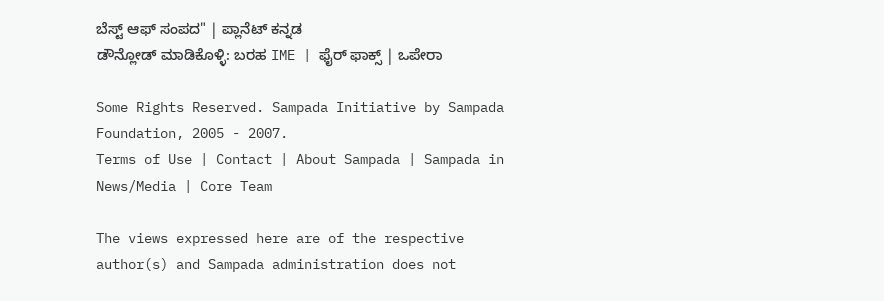ಬೆಸ್ಟ್ ಆಫ್ ಸಂಪದ" | ಪ್ಲಾನೆಟ್ ಕನ್ನಡ
ಡೌನ್ಲೋಡ್ ಮಾಡಿಕೊಳ್ಳಿ: ಬರಹ IME | ಫೈರ್ ಫಾಕ್ಸ್ | ಒಪೇರಾ

Some Rights Reserved. Sampada Initiative by Sampada Foundation, 2005 - 2007.
Terms of Use | Contact | About Sampada | Sampada in News/Media | Core Team

The views expressed here are of the respective author(s) and Sampada administration does not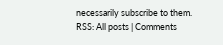necessarily subscribe to them.
RSS: All posts | Comments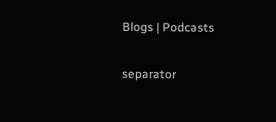Blogs | Podcasts

separator